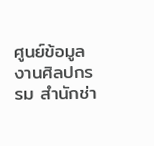ศูนย์ข้อมูลงานศิลปกรรม สำนักช่า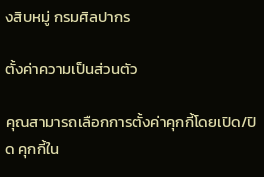งสิบหมู่ กรมศิลปากร

ตั้งค่าความเป็นส่วนตัว

คุณสามารถเลือกการตั้งค่าคุกกี้โดยเปิด/ปิด คุกกี้ใน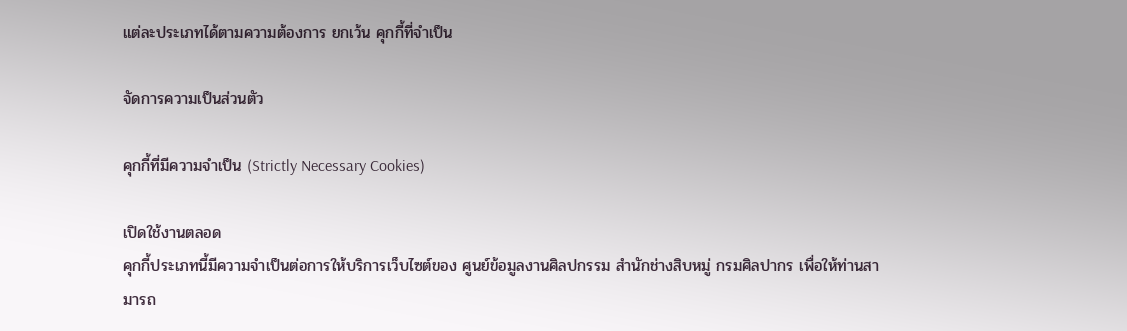แต่ละประเภทได้ตามความต้องการ ยกเว้น คุกกี้ที่จำเป็น

จัดการความเป็นส่วนตัว

คุกกี้ที่มีความจำเป็น (Strictly Necessary Cookies)

เปิดใช้งานตลอด
คุกกี้ประเภทนี้มีความจำเป็นต่อการให้บริการเว็บไซต์ของ ศูนย์ข้อมูลงานศิลปกรรม สำนักช่างสิบหมู่ กรมศิลปากร เพื่อให้ท่านสามารถ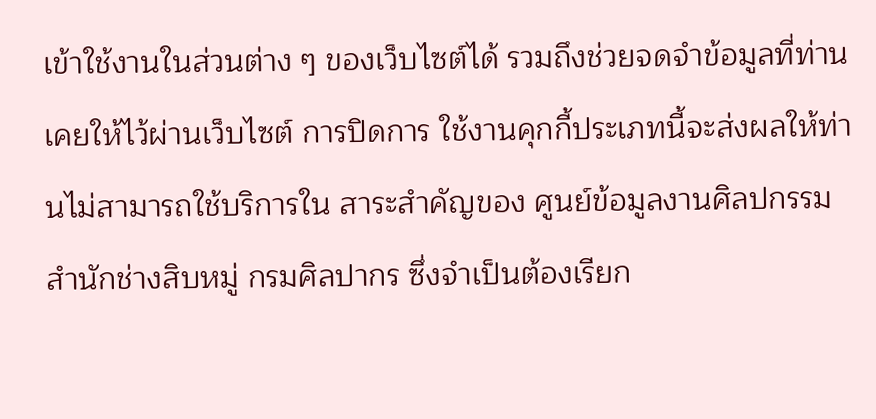เข้าใช้งานในส่วนต่าง ๆ ของเว็บไซต์ได้ รวมถึงช่วยจดจำข้อมูลที่ท่านเคยให้ไว้ผ่านเว็บไซต์ การปิดการ ใช้งานคุกกี้ประเภทนี้จะส่งผลให้ท่านไม่สามารถใช้บริการใน สาระสำคัญของ ศูนย์ข้อมูลงานศิลปกรรม สำนักช่างสิบหมู่ กรมศิลปากร ซึ่งจำเป็นต้องเรียก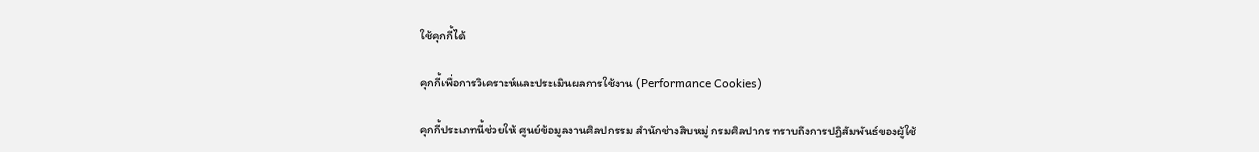ใช้คุกกี้ได้

คุกกี้เพื่อการวิเคราะห์และประเมินผลการใช้งาน (Performance Cookies)

คุกกี้ประเภทนี้ช่วยให้ ศูนย์ข้อมูลงานศิลปกรรม สำนักช่างสิบหมู่ กรมศิลปากร ทราบถึงการปฏิสัมพันธ์ของผู้ใช้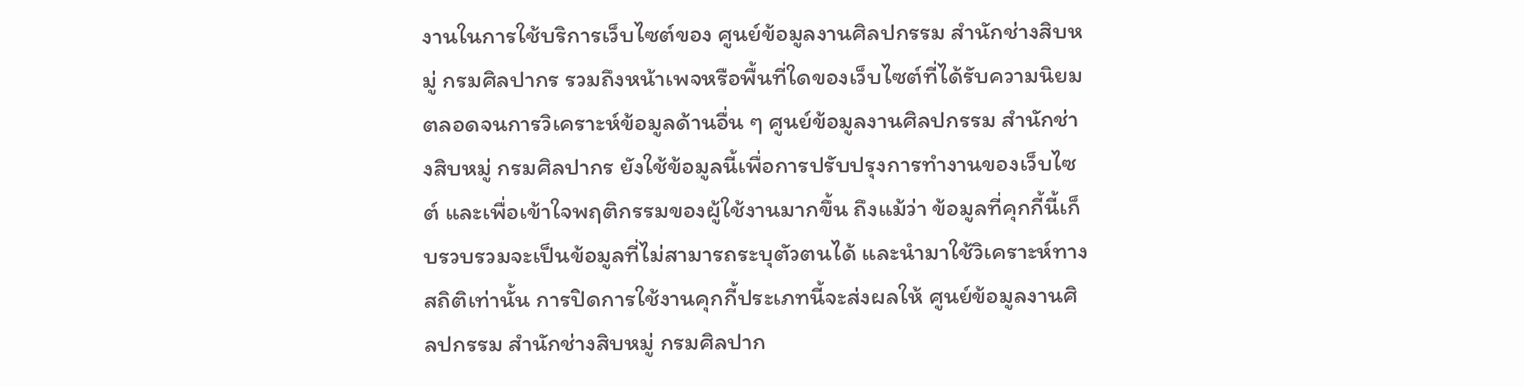งานในการใช้บริการเว็บไซต์ของ ศูนย์ข้อมูลงานศิลปกรรม สำนักช่างสิบหมู่ กรมศิลปากร รวมถึงหน้าเพจหรือพื้นที่ใดของเว็บไซต์ที่ได้รับความนิยม ตลอดจนการวิเคราะห์ข้อมูลด้านอื่น ๆ ศูนย์ข้อมูลงานศิลปกรรม สำนักช่างสิบหมู่ กรมศิลปากร ยังใช้ข้อมูลนี้เพื่อการปรับปรุงการทำงานของเว็บไซต์ และเพื่อเข้าใจพฤติกรรมของผู้ใช้งานมากขึ้น ถึงแม้ว่า ข้อมูลที่คุกกี้นี้เก็บรวบรวมจะเป็นข้อมูลที่ไม่สามารถระบุตัวตนได้ และนำมาใช้วิเคราะห์ทางสถิติเท่านั้น การปิดการใช้งานคุกกี้ประเภทนี้จะส่งผลให้ ศูนย์ข้อมูลงานศิลปกรรม สำนักช่างสิบหมู่ กรมศิลปาก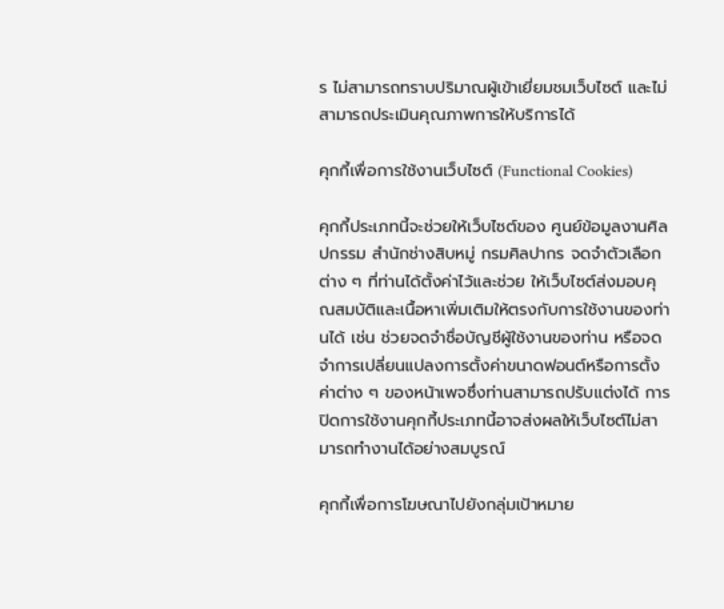ร ไม่สามารถทราบปริมาณผู้เข้าเยี่ยมชมเว็บไซต์ และไม่สามารถประเมินคุณภาพการให้บริการได้

คุกกี้เพื่อการใช้งานเว็บไซต์ (Functional Cookies)

คุกกี้ประเภทนี้จะช่วยให้เว็บไซต์ของ ศูนย์ข้อมูลงานศิลปกรรม สำนักช่างสิบหมู่ กรมศิลปากร จดจำตัวเลือกต่าง ๆ ที่ท่านได้ตั้งค่าไว้และช่วย ให้เว็บไซต์ส่งมอบคุณสมบัติและเนื้อหาเพิ่มเติมให้ตรงกับการใช้งานของท่านได้ เช่น ช่วยจดจำชื่อบัญชีผู้ใช้งานของท่าน หรือจดจำการเปลี่ยนแปลงการตั้งค่าขนาดฟอนต์หรือการตั้งค่าต่าง ๆ ของหน้าเพจซึ่งท่านสามารถปรับแต่งได้ การปิดการใช้งานคุกกี้ประเภทนี้อาจส่งผลให้เว็บไซต์ไม่สามารถทำงานได้อย่างสมบูรณ์

คุกกี้เพื่อการโฆษณาไปยังกลุ่มเป้าหมาย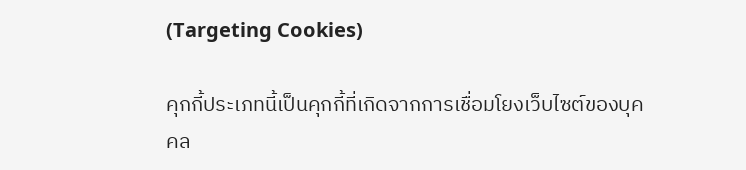(Targeting Cookies)

คุกกี้ประเภทนี้เป็นคุกกี้ที่เกิดจากการเชื่อมโยงเว็บไซต์ของบุคคล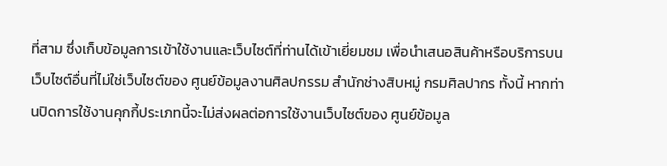ที่สาม ซึ่งเก็บข้อมูลการเข้าใช้งานและเว็บไซต์ที่ท่านได้เข้าเยี่ยมชม เพื่อนำเสนอสินค้าหรือบริการบนเว็บไซต์อื่นที่ไม่ใช่เว็บไซต์ของ ศูนย์ข้อมูลงานศิลปกรรม สำนักช่างสิบหมู่ กรมศิลปากร ทั้งนี้ หากท่านปิดการใช้งานคุกกี้ประเภทนี้จะไม่ส่งผลต่อการใช้งานเว็บไซต์ของ ศูนย์ข้อมูล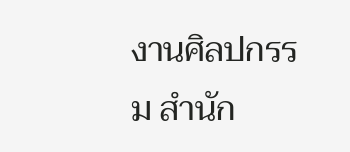งานศิลปกรรม สำนัก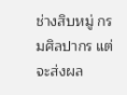ช่างสิบหมู่ กรมศิลปากร แต่จะส่งผล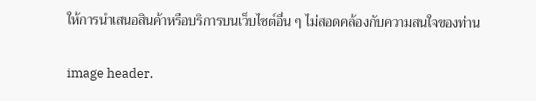ให้การนำเสนอสินค้าหรือบริการบนเว็บไซต์อื่น ๆ ไม่สอดคล้องกับความสนใจของท่าน

image header.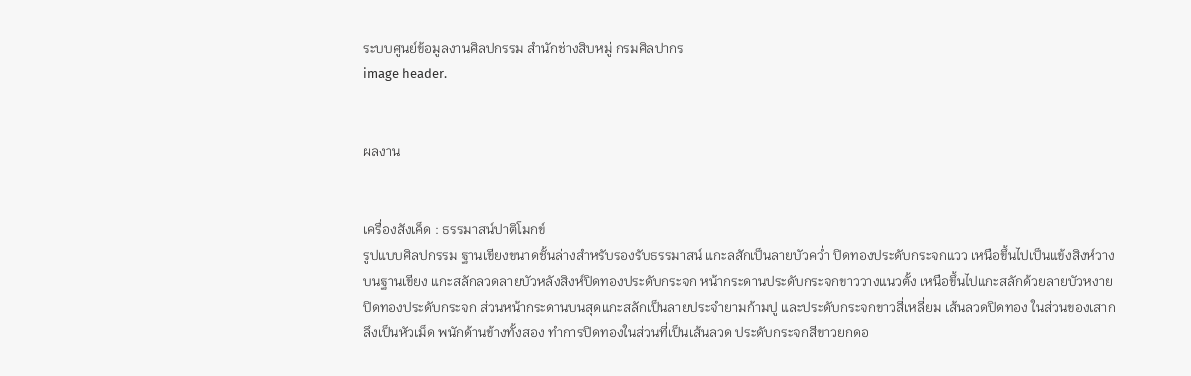ระบบศูนย์ข้อมูลงานศิลปกรรม สำนักช่างสิบหมู่ กรมศิลปากร
image header.


ผลงาน


เครื่องสังเค็ด : ธรรมาสน์ปาติโมกข์
รูปแบบศิลปกรรม ฐานเขียงขนาดชั้นล่างสำหรับรองรับธรรมาสน์ แกะลสักเป็นลายบัวคว่ำ ปิดทองประดับกระจกแวว เหนือขึ้นไปเป็นแข้งสิงห์วางบนฐานเขียง แกะสลักลวดลายบัวหลังสิงห์ปิดทองประดับกระจก หน้ากระดานประดับกระจกขาววางแนวตั้ง เหนือขึ้นไปแกะสลักด้วยลายบัวหงายปิดทองประดับกระจก ส่วนหน้ากระดานบนสุดแกะสลักเป็นลายประจำยามก้ามปู และประดับกระจกขาวสี่เหลี่ยม เส้นลวดปิดทอง ในส่วนของเสากลึงเป็นหัวเม็ด พนักด้านข้างทั้งสอง ทำการปิดทองในส่วนที่เป็นเส้นลวด ประดับกระจกสีขาวยกดอ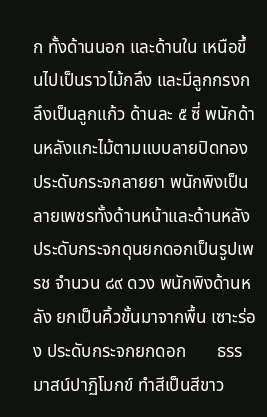ก ทั้งด้านนอก และด้านใน เหนือขึ้นไปเป็นราวไม้กลึง และมีลูกกรงกลึงเป็นลูกแก้ว ด้านละ ๕ ซี่ พนักด้านหลังแกะไม้ตามแบบลายปิดทองประดับกระจกลายยา พนักพิงเป็นลายเพชรทั้งด้านหน้าและด้านหลัง ประดับกระจกดุนยกดอกเป็นรูปเพรช จำนวน ๘๙ ดวง พนักพิงด้านหลัง ยกเป็นคิ้วขั้นมาจากพื้น เซาะร่อง ประดับกระจกยกดอก       ธรรมาสน์ปาฏิโมกข์ ทำสีเป็นสีขาว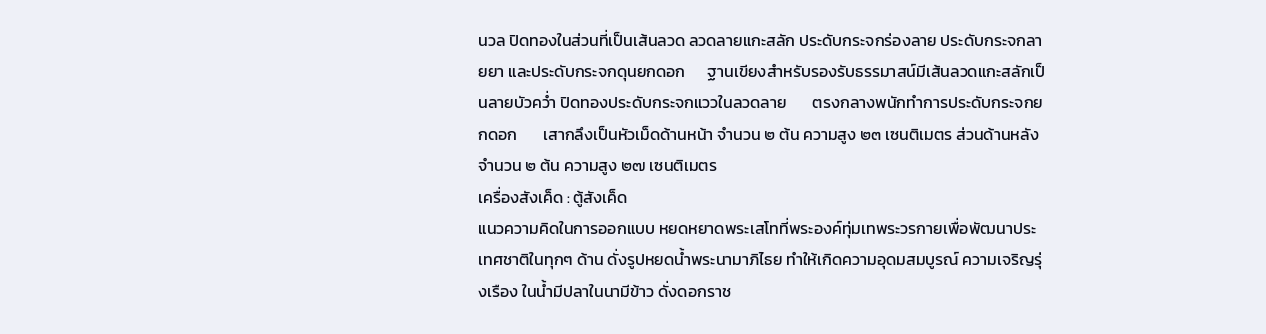นวล ปิดทองในส่วนที่เป็นเส้นลวด ลวดลายแกะสลัก ประดับกระจกร่องลาย ประดับกระจกลายยา และประดับกระจกดุนยกดอก      ฐานเขียงสำหรับรองรับธรรมาสน์มีเส้นลวดแกะสลักเป็นลายบัวคว่ำ ปิดทองประดับกระจกแววในลวดลาย       ตรงกลางพนักทำการประดับกระจกยกดอก       เสากลึงเป็นหัวเม็ดด้านหน้า จำนวน ๒ ต้น ความสูง ๒๓ เซนติเมตร ส่วนด้านหลังจำนวน ๒ ต้น ความสูง ๒๗ เซนติเมตร
เครื่องสังเค็ด : ตู้สังเค็ด
แนวความคิดในการออกแบบ หยดหยาดพระเสโทที่พระองค์ทุ่มเทพระวรกายเพื่อพัฒนาประเทศชาติในทุกๆ ด้าน ดั่งรูปหยดน้ำพระนามาภิไธย ทำให้เกิดความอุดมสมบูรณ์ ความเจริญรุ่งเรือง ในน้ำมีปลาในนามีข้าว ดั่งดอกราช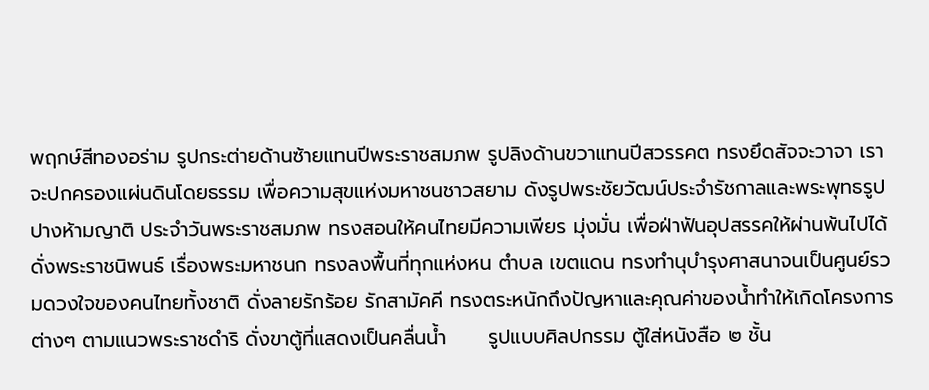พฤกษ์สีทองอร่าม รูปกระต่ายด้านซ้ายแทนปีพระราชสมภพ รูปลิงด้านขวาแทนปีสวรรคต ทรงยึดสัจจะวาจา เราจะปกครองแผ่นดินโดยธรรม เพื่อความสุขแห่งมหาชนชาวสยาม ดังรูปพระชัยวัฒน์ประจำรัชกาลและพระพุทธรูปปางห้ามญาติ ประจำวันพระราชสมภพ ทรงสอนให้คนไทยมีความเพียร มุ่งมั่น เพื่อฝ่าฟันอุปสรรคให้ผ่านพ้นไปได้ ดั่งพระราชนิพนธ์ เรื่องพระมหาชนก ทรงลงพื้นที่ทุกแห่งหน ตำบล เขตแดน ทรงทำนุบำรุงศาสนาจนเป็นศูนย์รวมดวงใจของคนไทยทั้งชาติ ดั่งลายรักร้อย รักสามัคคี ทรงตระหนักถึงปัญหาและคุณค่าของน้ำทำให้เกิดโครงการต่างๆ ตามแนวพระราชดำริ ดั่งขาตู้ที่แสดงเป็นคลื่นน้ำ      รูปแบบศิลปกรรม ตู้ใส่หนังสือ ๒ ชั้น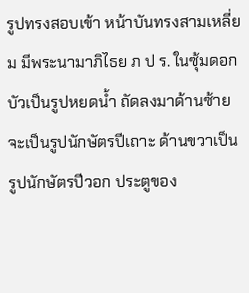รูปทรงสอบเข้า หน้าบันทรงสามเหลี่ยม มีพระนามาภิไธย ภ ป ร. ในซุ้มดอกบัวเป็นรูปหยดน้ำ ถัดลงมาด้านซ้ายจะเป็นรูปนักษัตรปีเถาะ ด้านขวาเป็นรูปนักษัตรปีวอก ประตูของ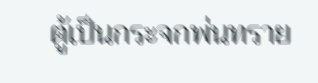ตู้เป็นกระจกพ่นทราย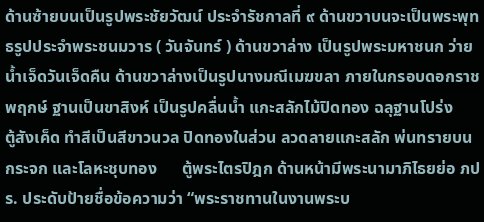ด้านซ้ายบนเป็นรูปพระชัยวัฒน์ ประจำรัชกาลที่ ๙ ด้านขวาบนจะเป็นพระพุทธรูปประจำพระชนมวาร ( วันจันทร์ ) ด้านขวาล่าง เป็นรูปพระมหาชนก ว่ายน้ำเจ็ดวันเจ็ดคืน ด้านขวาล่างเป็นรูปนางมณีเมฆขลา ภายในกรอบดอกราชพฤกษ์ ฐานเป็นขาสิงห์ เป็นรูปคลื่นน้ำ แกะสลักไม้ปิดทอง ฉลุฐานโปร่ง       ตู้สังเค็ด ทำสีเป็นสีขาวนวล ปิดทองในส่วน ลวดลายแกะสลัก พ่นทรายบนกระจก และโลหะชุบทอง      ตู้พระไตรปิฎก ด้านหน้ามีพระนามาภิไธยย่อ ภปร. ประดับป้ายชื่อข้อความว่า “พระราชทานในงานพระบ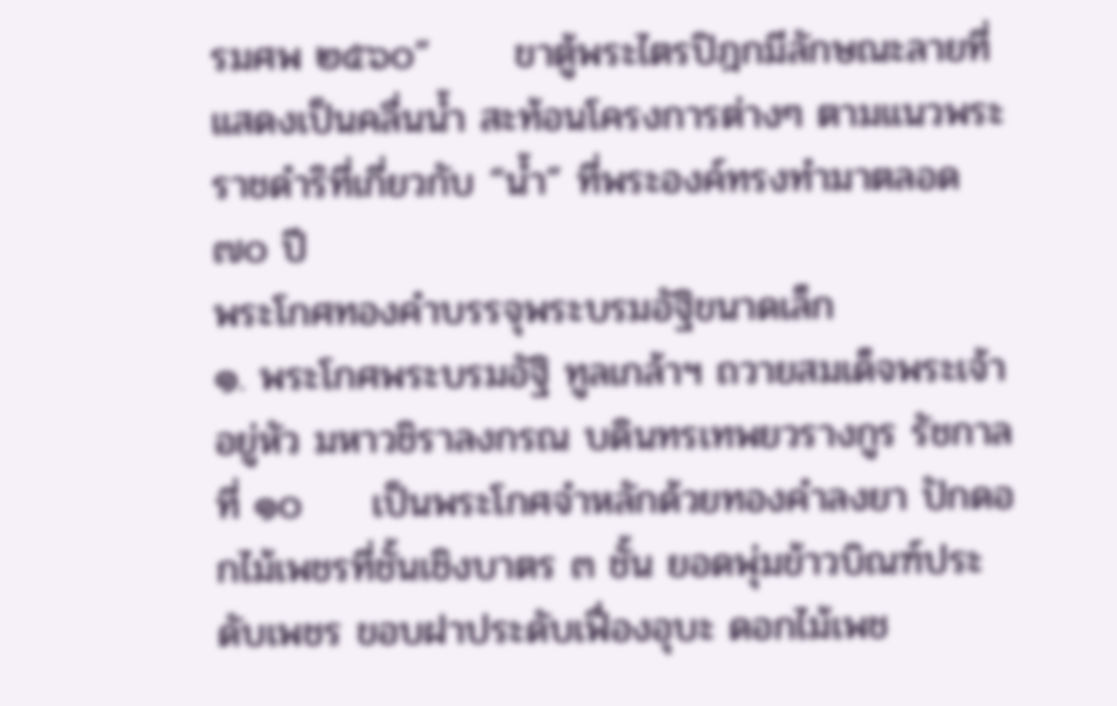รมศพ ๒๕๖๐”      ขาตู้พระไตรปิฎกมีลักษณะลายที่แสดงเป็นคลื่นน้ำ สะท้อนโครงการต่างๆ ตามแนวพระราชดำริที่เกี่ยวกับ “น้ำ” ที่พระองค์ทรงทำมาตลอด ๗๐ ปี
พระโกศทองคำบรรจุพระบรมอัฐิขนาดเล็ก
๑. พระโกศพระบรมอัฐิ ทูลเกล้าฯ ถวายสมเด็จพระเจ้าอยู่หัว มหาวชิราลงกรณ บดินทรเทพยวรางกูร รัชกาลที่ ๑๐     เป็นพระโกศจำหลักด้วยทองคำลงยา ปักดอกไม้เพชรที่ชั้นเชิงบาตร ๓ ชั้น ยอดพุ่มข้าวบิณฑ์ประดับเพชร ขอบฝาประดับเฟื่องอุบะ ดอกไม้เพช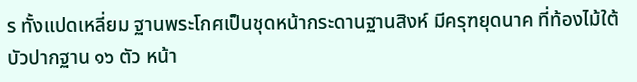ร ทั้งแปดเหลี่ยม ฐานพระโกศเป็นชุดหน้ากระดานฐานสิงห์ มีครุฑยุดนาค ที่ท้องไม้ใต้บัวปากฐาน ๑๖ ตัว หน้า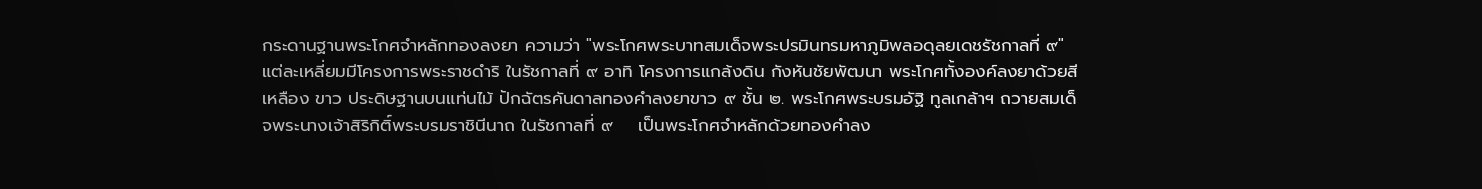กระดานฐานพระโกศจำหลักทองลงยา ความว่า "พระโกศพระบาทสมเด็จพระปรมินทรมหาภูมิพลอดุลยเดชรัชกาลที่ ๙" แต่ละเหลี่ยมมีโครงการพระราชดำริ ในรัชกาลที่ ๙ อาทิ โครงการแกล้งดิน กังหันชัยพัฒนา พระโกศทั้งองค์ลงยาด้วยสีเหลือง ขาว ประดิษฐานบนแท่นไม้ ปักฉัตรคันดาลทองคำลงยาขาว ๙ ชั้น ๒. พระโกศพระบรมอัฐิ ทูลเกล้าฯ ถวายสมเด็จพระนางเจ้าสิริกิติ์พระบรมราชินีนาถ ในรัชกาลที่ ๙    เป็นพระโกศจำหลักด้วยทองคำลง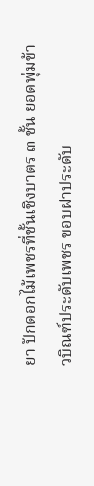ยา ปักดอกไม้เพชรที่ชั้นเชิงบาตร ๓ ชั้น ยอดพุ่มข้าวบิณฑ์ประดับเพชร ขอบฝาประดับ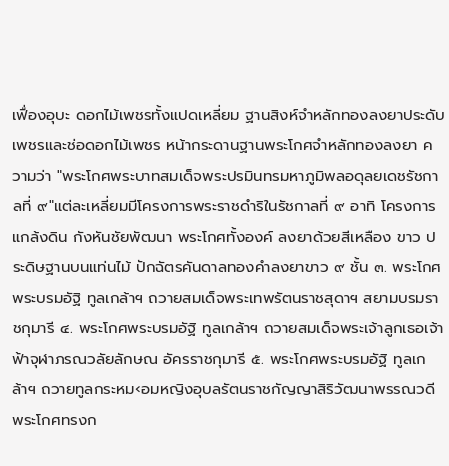เฟื่องอุบะ ดอกไม้เพชรทั้งแปดเหลี่ยม ฐานสิงห์จำหลักทองลงยาประดับเพชรและช่อดอกไม้เพชร หน้ากระดานฐานพระโกศจำหลักทองลงยา ความว่า "พระโกศพระบาทสมเด็จพระปรมินทรมหาภูมิพลอดุลยเดชรัชกาลที่ ๙"แต่ละเหลี่ยมมีโครงการพระราชดำริในรัชกาลที่ ๙ อาทิ โครงการแกล้งดิน กังหันชัยพัฒนา พระโกศทั้งองค์ ลงยาด้วยสีเหลือง ขาว ประดิษฐานบนแท่นไม้ ปักฉัตรคันดาลทองคำลงยาขาว ๙ ชั้น ๓. พระโกศพระบรมอัฐิ ทูลเกล้าฯ ถวายสมเด็จพระเทพรัตนราชสุดาฯ สยามบรมราชกุมารี ๔. พระโกศพระบรมอัฐิ ทูลเกล้าฯ ถวายสมเด็จพระเจ้าลูกเธอเจ้าฟ้าจุฬาภรณวลัยลักษณ อัครราชกุมารี ๕. พระโกศพระบรมอัฐิ ทูลเกล้าฯ ถวายทูลกระหม‹อมหญิงอุบลรัตนราชกัญญาสิริวัฒนาพรรณวดี   พระโกศทรงก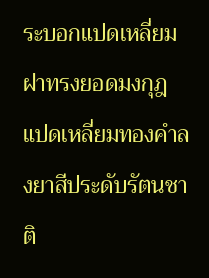ระบอกแปดเหลี่ยมฝาทรงยอดมงกุฎแปดเหลี่ยมทองคำลงยาสีประดับรัตนชาติ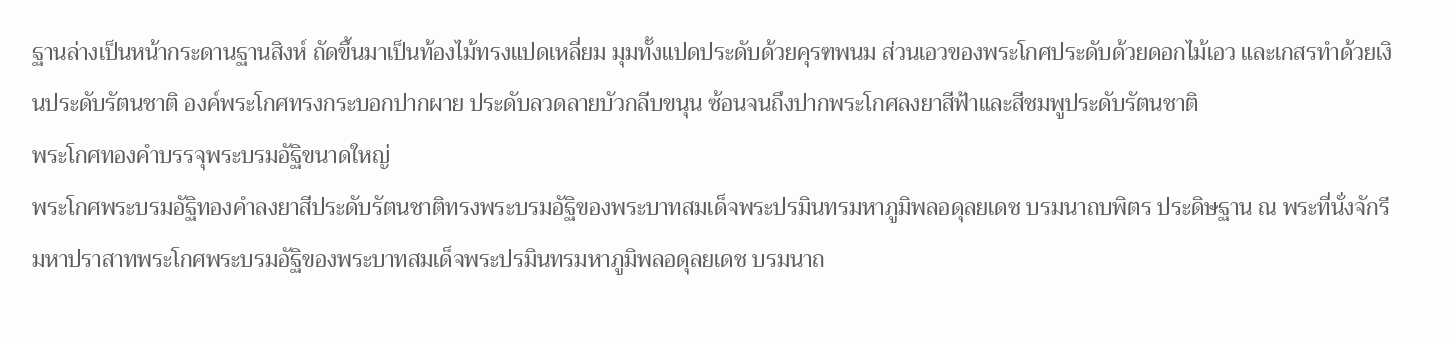ฐานล่างเป็นหน้ากระดานฐานสิงห์ ถัดขึ้นมาเป็นท้องไม้ทรงแปดเหลี่ยม มุมทั้งแปดประดับด้วยคุรฑพนม ส่วนเอวของพระโกศประดับด้วยดอกไม้เอว และเกสรทำด้วยเงินประดับรัตนชาติ องค์พระโกศทรงกระบอกปากผาย ประดับลวดลายบัวกลีบขนุน ซ้อนจนถึงปากพระโกศลงยาสีฟ้าและสีชมพูประดับรัตนชาติ
พระโกศทองคำบรรจุพระบรมอัฐิขนาดใหญ่
พระโกศพระบรมอัฐิทองคำลงยาสีประดับรัตนชาติทรงพระบรมอัฐิของพระบาทสมเด็จพระปรมินทรมหาภูมิพลอดุลยเดช บรมนาถบพิตร ประดิษฐาน ณ พระที่นั่งจักรีมหาปราสาทพระโกศพระบรมอัฐิของพระบาทสมเด็จพระปรมินทรมหาภูมิพลอดุลยเดช บรมนาถ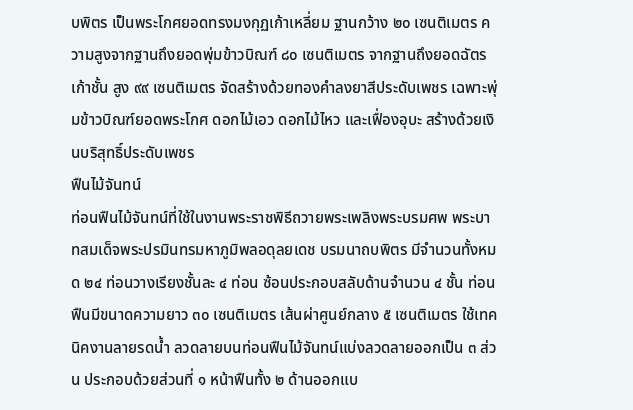บพิตร เป็นพระโกศยอดทรงมงกุฏเก้าเหลี่ยม ฐานกว้าง ๒๐ เซนติเมตร ความสูงจากฐานถึงยอดพุ่มข้าวบิณฑ์ ๘๐ เซนติเมตร จากฐานถึงยอดฉัตรเก้าชั้น สูง ๙๙ เซนติเมตร จัดสร้างด้วยทองคำลงยาสีประดับเพชร เฉพาะพุ่มข้าวบิณฑ์ยอดพระโกศ ดอกไม้เอว ดอกไม้ไหว และเฟื่องอุบะ สร้างด้วยเงินบริสุทธิ์ประดับเพชร
ฟืนไม้จันทน์
ท่อนฟืนไม้จันทน์ที่ใช้ในงานพระราชพิธีถวายพระเพลิงพระบรมศพ พระบาทสมเด็จพระปรมินทรมหาภูมิพลอดุลยเดช บรมนาถบพิตร มีจำนวนทั้งหมด ๒๔ ท่อนวางเรียงชั้นละ ๔ ท่อน ซ้อนประกอบสลับด้านจำนวน ๔ ชั้น ท่อนฟืนมีขนาดความยาว ๓๐ เซนติเมตร เส้นผ่าศูนย์กลาง ๕ เซนติเมตร ใช้เทคนิคงานลายรดน้ำ ลวดลายบนท่อนฟืนไม้จันทน์แบ่งลวดลายออกเป็น ๓ ส่วน ประกอบด้วยส่วนที่ ๑ หน้าฟืนทั้ง ๒ ด้านออกแบ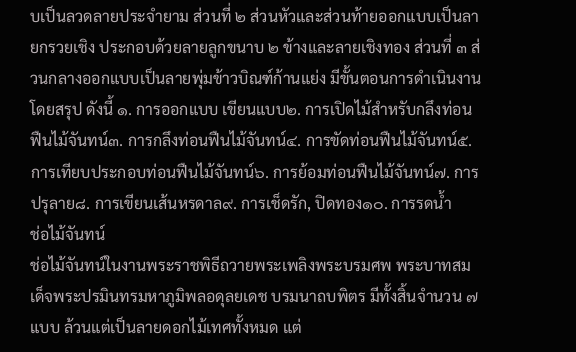บเป็นลวดลายประจำยาม ส่วนที่ ๒ ส่วนหัวและส่วนท้ายออกแบบเป็นลายกรวยเชิง ประกอบด้วยลายลูกขนาบ ๒ ข้างและลายเชิงทอง ส่วนที่ ๓ ส่วนกลางออกแบบเป็นลายพุ่มข้าวบิณฑ์ก้านแย่ง มีขั้นตอนการดำเนินงานโดยสรุป ดังนี้ ๑. การออกแบบ เขียนแบบ๒. การเปิดไม้สำหรับกลึงท่อนฟืนไม้จันทน์๓. การกลึงท่อนฟืนไม้จันทน์๔. การขัดท่อนฟืนไม้จันทน์๕. การเทียบประกอบท่อนฟืนไม้จันทน์๖. การย้อมท่อนฟืนไม้จันทน์๗. การปรุลาย๘. การเขียนเส้นหรดาล๙. การเช็ดรัก, ปิดทอง๑๐. การรดน้ำ
ช่อไม้จันทน์
ช่อไม้จันทน์ในงานพระราชพิธีถวายพระเพลิงพระบรมศพ พระบาทสมเด็จพระปรมินทรมหาภูมิพลอดุลยเดช บรมนาถบพิตร มีทั้งสิ้นจำนวน ๗ แบบ ล้วนแต่เป็นลายดอกไม้เทศทั้งหมด แต่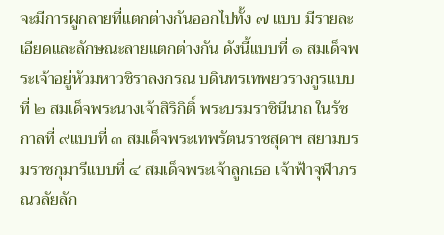จะมีการผูกลายที่แตกต่างกันออกไปทั้ง ๗ แบบ มีรายละเอียดและลักษณะลายแตกต่างกัน ดังนี้แบบที่ ๑ สมเด็จพระเจ้าอยู่หัวมหาวชิราลงกรณ บดินทรเทพยวรางกูรแบบที่ ๒ สมเด็จพระนางเจ้าสิริกิติ์ พระบรมราชินีนาถ ในรัชกาลที่ ๙แบบที่ ๓ สมเด็จพระเทพรัตนราชสุดาฯ สยามบรมราชกุมารีแบบที่ ๔ สมเด็จพระเจ้าลูกเธอ เจ้าฟ้าจุฬาภรณวลัยลัก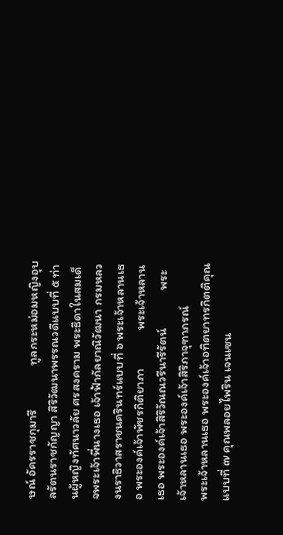ษณ์ อัครราชกุมารี               ทูลกระหม่อมหญิงอุบลรัตนราชกัญญา สิริวัฒนาพรรณวดีแบบที่ ๕ ท่านผู้หญิงทัศนาวลัย ศรสงคราม พระธิดาในสมเด็จพระเจ้าพี่นางเธอ เจ้าฟ้ากัลยาณิวัฒนา กรมหลวงนราธิวาสราชนครินทร์แบบที่ ๖ พระเจ้าหลานเธอ พระองค์เจ้าพัชรกิติยาภา             พระเจ้าหลานเธอ พระองค์เจ้าสิริวัณณวรีนารีรัตน์             พระเจ้าหลานเธอ พระองค์เจ้าสิริภาจุฑาภรณ์             พระเจ้าหลานเธอ พระองค์เจ้าอทิตยาทรกิตติคุณแบบที่ ๗ คุณพลอยไพริน เจนเซน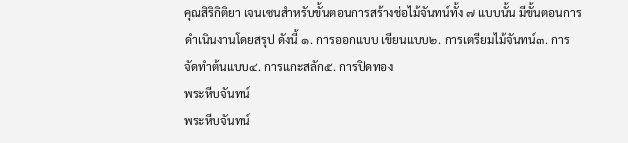คุณสิริกิติยา เจนเซนสำหรับขั้นตอนการสร้างช่อไม้จันทน์ทั้ง ๗ แบบนั้น มีขั้นตอนการดำเนินงานโดยสรุป ดังนี้ ๑. การออกแบบ เขียนแบบ๒. การเตรียมไม้จันทน์๓. การจัดทำต้นแบบ๔. การแกะสลัก๕. การปิดทอง
พระหีบจันทน์
พระหีบจันทน์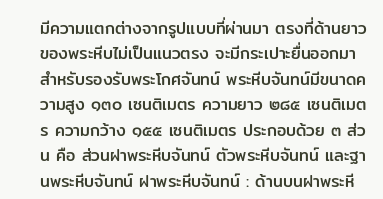มีความแตกต่างจากรูปแบบที่ผ่านมา ตรงที่ด้านยาวของพระหีบไม่เป็นแนวตรง จะมีกระเปาะยื่นออกมาสำหรับรองรับพระโกศจันทน์ พระหีบจันทน์มีขนาดความสูง ๑๓๐ เซนติเมตร ความยาว ๒๘๕ เซนติเมตร ความกว้าง ๑๕๕ เซนติเมตร ประกอบด้วย ๓ ส่วน คือ ส่วนฝาพระหีบจันทน์ ตัวพระหีบจันทน์ และฐานพระหีบจันทน์ ฝาพระหีบจันทน์ : ด้านบนฝาพระหี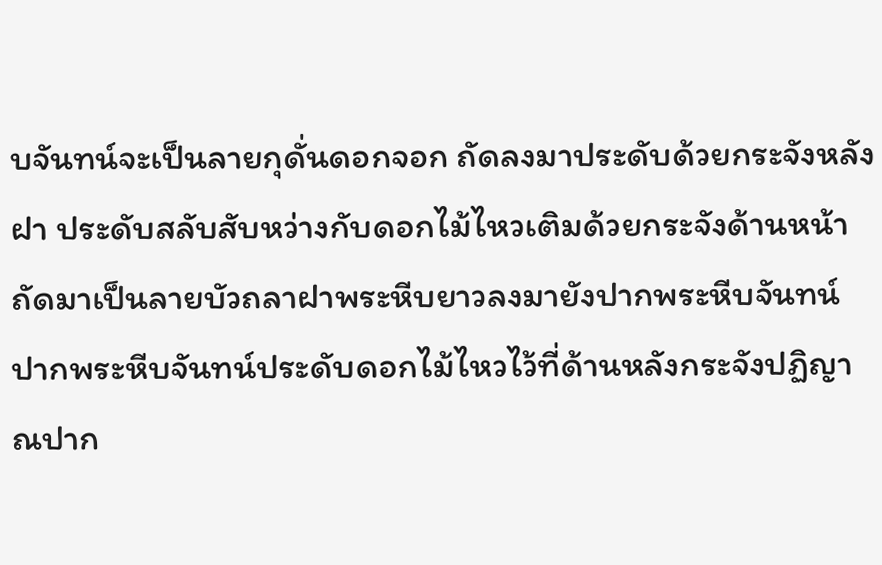บจันทน์จะเป็นลายกุดั่นดอกจอก ถัดลงมาประดับด้วยกระจังหลังฝา ประดับสลับสับหว่างกับดอกไม้ไหวเติมด้วยกระจังด้านหน้า ถัดมาเป็นลายบัวถลาฝาพระหีบยาวลงมายังปากพระหีบจันทน์ ปากพระหีบจันทน์ประดับดอกไม้ไหวไว้ที่ด้านหลังกระจังปฏิญาณปาก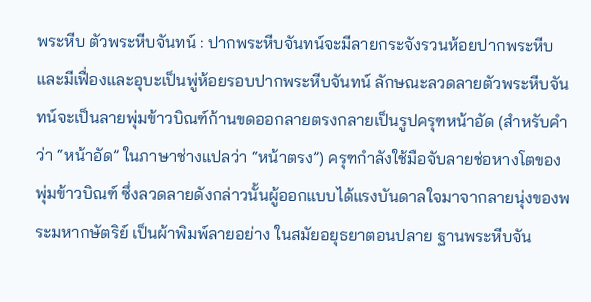พระหีบ ตัวพระหีบจันทน์ : ปากพระหีบจันทน์จะมีลายกระจังรวนห้อยปากพระหีบ และมีเฟื่องและอุบะเป็นพู่ห้อยรอบปากพระหีบจันทน์ ลักษณะลวดลายตัวพระหีบจันทน์จะเป็นลายพุ่มข้าวบิณฑ์ก้านขดออกลายตรงกลายเป็นรูปครุฑหน้าอัด (สำหรับคำว่า “หน้าอัด” ในภาษาช่างแปลว่า “หน้าตรง”) ครุฑกำลังใช้มือจับลายช่อหางโตของพุ่มข้าวบิณฑ์ ซึ่งลวดลายดังกล่าวนั้นผู้ออกแบบได้แรงบันดาลใจมาจากลายนุ่งของพระมหากษัตริย์ เป็นผ้าพิมพ์ลายอย่าง ในสมัยอยุธยาตอนปลาย ฐานพระหีบจัน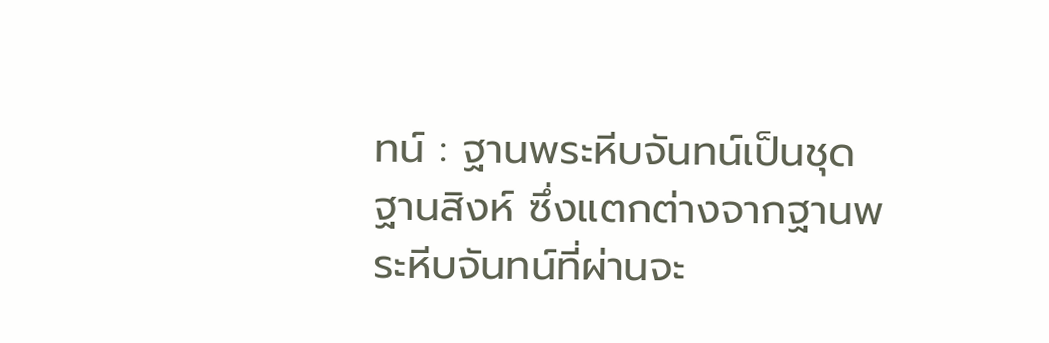ทน์ : ฐานพระหีบจันทน์เป็นชุดฐานสิงห์ ซึ่งแตกต่างจากฐานพระหีบจันทน์ที่ผ่านจะ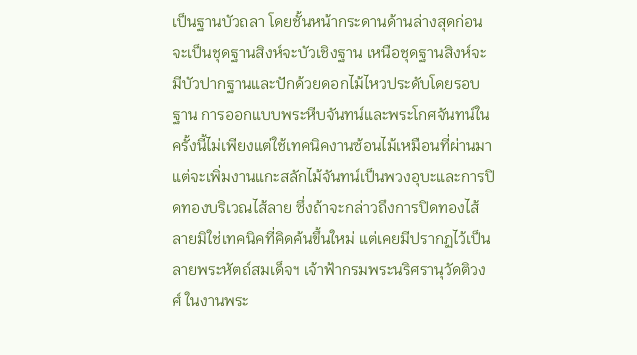เป็นฐานบัวถลา โดยชั้นหน้ากระดานด้านล่างสุดก่อนจะเป็นชุดฐานสิงห์จะบัวเชิงฐาน เหนือชุดฐานสิงห์จะมีบัวปากฐานและปักด้วยดอกไม้ไหวประดับโดยรอบฐาน การออกแบบพระหีบจันทน์และพระโกศจันทน์ในครั้งนี้ไม่เพียงแต่ใช้เทคนิคงานซ้อนไม้เหมือนที่ผ่านมา แต่จะเพิ่มงานแกะสลักไม้จันทน์เป็นพวงอุบะและการปิดทองบริเวณไส้ลาย ซึ่งถ้าจะกล่าวถึงการปิดทองไส้ลายมิใช่เทคนิคที่คิดค้นขึ้นใหม่ แต่เคยมีปรากฏไว้เป็นลายพระหัตถ์สมเด็จฯ เจ้าฟ้ากรมพระนริศรานุวัดติวงศ์ ในงานพระ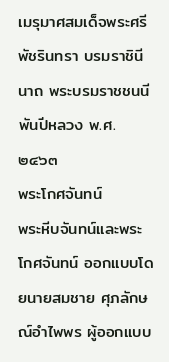เมรุมาศสมเด็จพระศรีพัชรินทรา บรมราชินีนาถ พระบรมราชชนนีพันปีหลวง พ.ศ. ๒๔๖๓
พระโกศจันทน์
พระหีบจันทน์และพระโกศจันทน์ ออกแบบโดยนายสมชาย ศุภลักษณ์อำไพพร ผู้ออกแบบ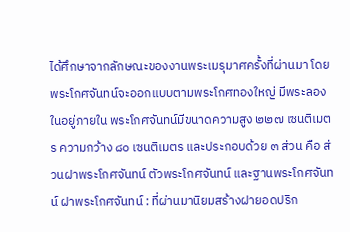ได้ศึกษาจากลักษณะของงานพระเมรุมาศครั้งที่ผ่านมา โดยพระโกศจันทน์จะออกแบบตามพระโกศทองใหญ่ มีพระลองในอยู่ภายใน พระโกศจันทน์มีขนาดความสูง ๒๒๗ เซนติเมตร ความกว้าง ๘๐ เซนติเมตร และประกอบด้วย ๓ ส่วน คือ ส่วนฝาพระโกศจันทน์ ตัวพระโกศจันทน์ และฐานพระโกศจันทน์ ฝาพระโกศจันทน์ : ที่ผ่านมานิยมสร้างฝายอดปริก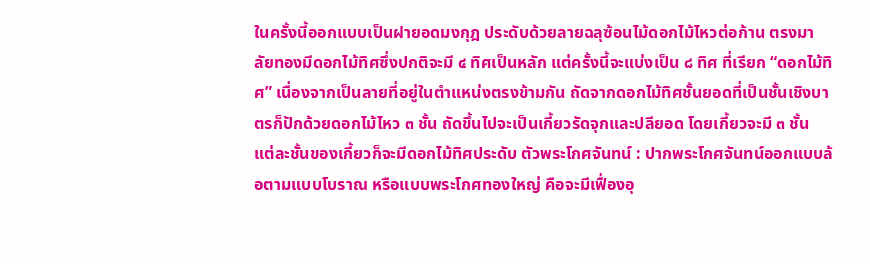ในครั้งนี้ออกแบบเป็นฝายอดมงกุฎ ประดับด้วยลายฉลุซ้อนไม้ดอกไม้ไหวต่อก้าน ตรงมาลัยทองมีดอกไม้ทิศซึ่งปกติจะมี ๔ ทิศเป็นหลัก แต่ครั้งนี้จะแบ่งเป็น ๘ ทิศ ที่เรียก “ดอกไม้ทิศ” เนื่องจากเป็นลายที่อยู่ในตำแหน่งตรงข้ามกัน ถัดจากดอกไม้ทิศชั้นยอดที่เป็นชั้นเชิงบาตรก็ปักด้วยดอกไม้ไหว ๓ ชั้น ถัดขึ้นไปจะเป็นเกี้ยวรัดจุกและปลียอด โดยเกี้ยวจะมี ๓ ชั้น แต่ละชั้นของเกี้ยวก็จะมีดอกไม้ทิศประดับ ตัวพระโกศจันทน์ : ปากพระโกศจันทน์ออกแบบล้อตามแบบโบราณ หรือแบบพระโกศทองใหญ่ คือจะมีเฟื่องอุ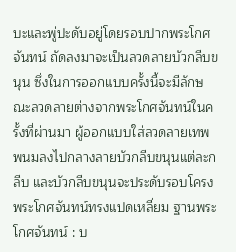บะและพู่ปะดับอยู่โดยรอบปากพระโกศจันทน์ ถัดลงมาจะเป็นลวดลายบัวกลีบขนุน ซึ่งในการออกแบบครั้งนี้จะมีลักษณะลวดลายต่างจากพระโกศจันทน์ในครั้งที่ผ่านมา ผู้ออกแบบใส่ลวดลายเทพพนมลงไปกลางลายบัวกลีบขนุนแต่ละกลีบ และบัวกลีบขนุนจะประดับรอบโครงพระโกศจันทน์ทรงแปดเหลี่ยม ฐานพระโกศจันทน์ : บ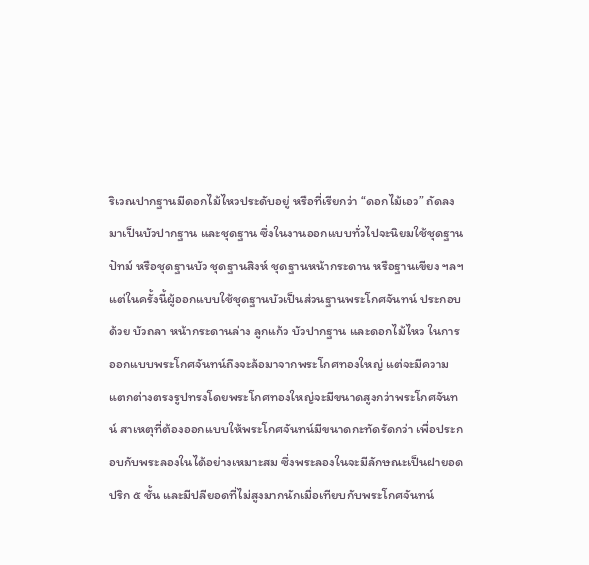ริเวณปากฐานมีดอกไม้ไหวประดับอยู่ หรือที่เรียกว่า “ดอกไม้เอว” ถัดลงมาเป็นบัวปากฐาน และชุดฐาน ซึ่งในงานออกแบบทั่วไปจะนิยมใช้ชุดฐานปัทม์ หรือชุดฐานบัว ชุดฐานสิงห์ ชุดฐานหน้ากระดาน หรือฐานเขียง ฯลฯ แต่ในครั้งนี้ผู้ออกแบบใช้ชุดฐานบัวเป็นส่วนฐานพระโกศจันทน์ ประกอบด้วย บัวถลา หน้ากระดานล่าง ลูกแก้ว บัวปากฐาน และดอกไม้ไหว ในการออกแบบพระโกศจันทน์ถึงจะล้อมาจากพระโกศทองใหญ่ แต่จะมีความแตกต่างตรงรูปทรงโดยพระโกศทองใหญ่จะมีขนาดสูงกว่าพระโกศจันทน์ สาเหตุที่ต้องออกแบบให้พระโกศจันทน์มีขนาดกะทัดรัดกว่า เพื่อประกอบกับพระลองในได้อย่างเหมาะสม ซึ่งพระลองในจะมีลักษณะเป็นฝายอดปริก ๕ ชั้น และมีปลียอดที่ไม่สูงมากนักเมื่อเทียบกับพระโกศจันทน์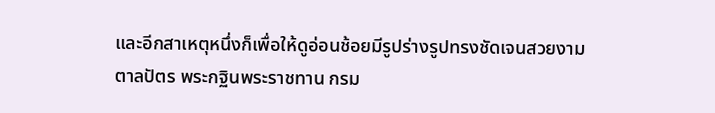และอีกสาเหตุหนึ่งก็เพื่อให้ดูอ่อนช้อยมีรูปร่างรูปทรงชัดเจนสวยงาม
ตาลปัตร พระกฐินพระราชทาน กรม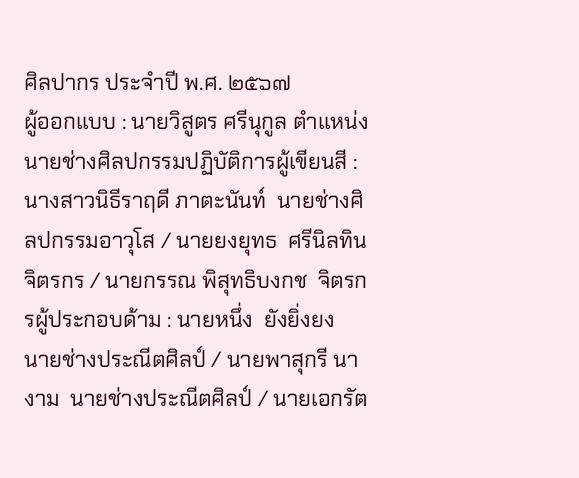ศิลปากร ประจำปี พ.ศ. ๒๕๖๗
ผู้ออกแบบ : นายวิสูตร ศรีนุกูล ตำแหน่ง นายช่างศิลปกรรมปฏิบัติการผู้เขียนสี : นางสาวนิธีราฤดี ภาตะนันท์  นายช่างศิลปกรรมอาวุโส / นายยงยุทธ  ศรีนิลทิน  จิตรกร / นายกรรณ พิสุทธิบงกช  จิตรกรผู้ประกอบด้าม : นายหนึ่ง  ยังยิ่งยง  นายช่างประณีตศิลป์ / นายพาสุกรี นางาม  นายช่างประณีตศิลป์ / นายเอกรัต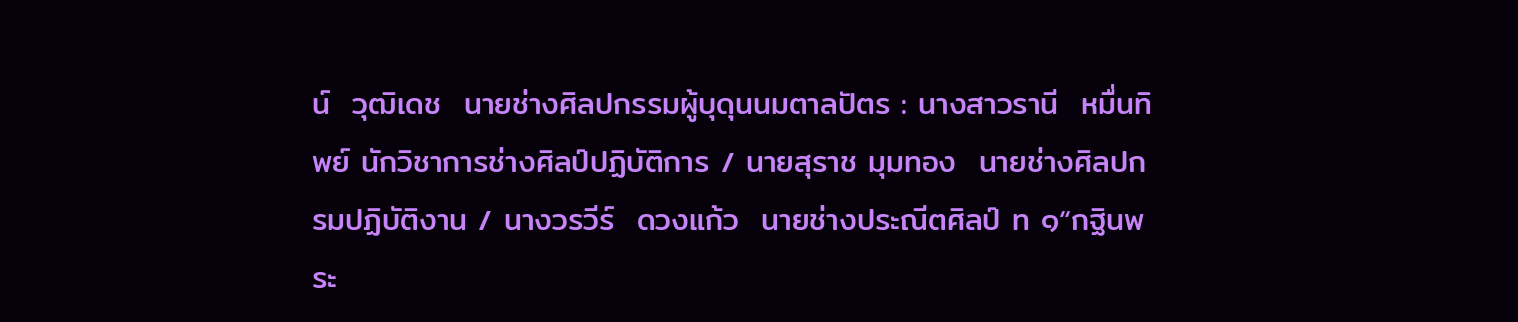น์  วุฒิเดช  นายช่างศิลปกรรมผู้บุดุนนมตาลปัตร : นางสาวรานี  หมื่นทิพย์ นักวิชาการช่างศิลป์ปฏิบัติการ / นายสุราช มุมทอง  นายช่างศิลปกรมปฏิบัติงาน / นางวรวีร์  ดวงแก้ว  นายช่างประณีตศิลป์ ท ๑“กฐินพระ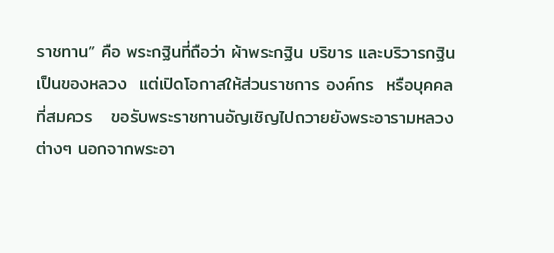ราชทาน” คือ พระกฐินที่ถือว่า ผ้าพระกฐิน บริขาร และบริวารกฐิน เป็นของหลวง  แต่เปิดโอกาสให้ส่วนราชการ องค์กร  หรือบุคคลที่สมควร   ขอรับพระราชทานอัญเชิญไปถวายยังพระอารามหลวงต่างๆ นอกจากพระอา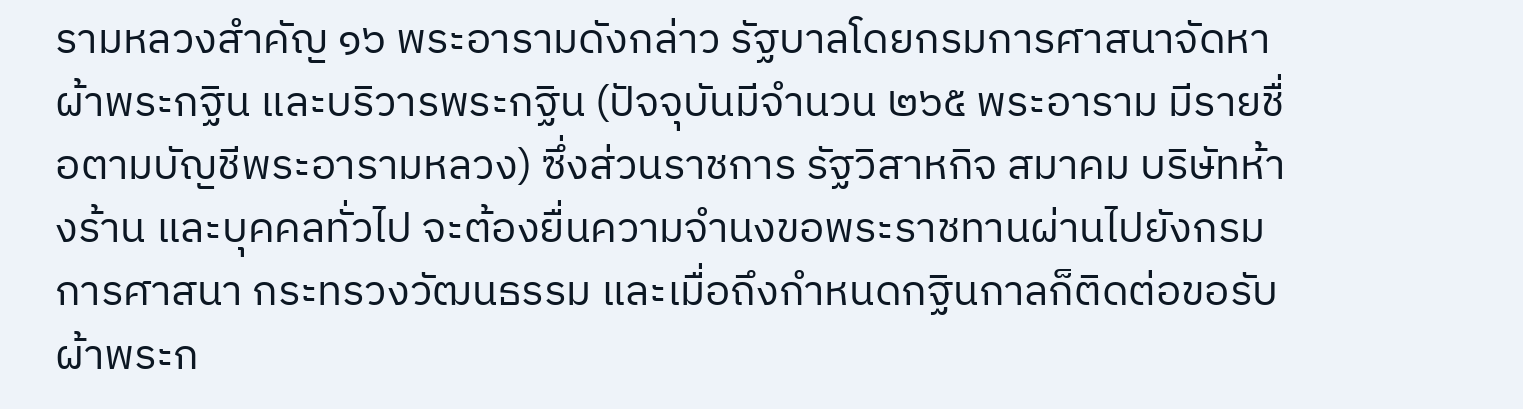รามหลวงสำคัญ ๑๖ พระอารามดังกล่าว รัฐบาลโดยกรมการศาสนาจัดหาผ้าพระกฐิน และบริวารพระกฐิน (ปัจจุบันมีจำนวน ๒๖๕ พระอาราม มีรายชื่อตามบัญชีพระอารามหลวง) ซึ่งส่วนราชการ รัฐวิสาหกิจ สมาคม บริษัทห้างร้าน และบุคคลทั่วไป จะต้องยื่นความจำนงขอพระราชทานผ่านไปยังกรมการศาสนา กระทรวงวัฒนธรรม และเมื่อถึงกำหนดกฐินกาลก็ติดต่อขอรับ ผ้าพระก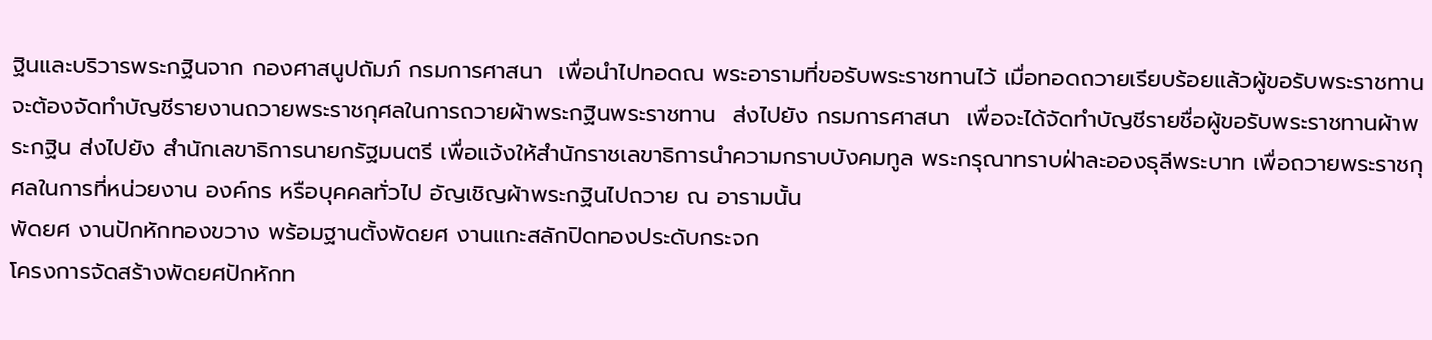ฐินและบริวารพระกฐินจาก กองศาสนูปถัมภ์ กรมการศาสนา  เพื่อนำไปทอดณ พระอารามที่ขอรับพระราชทานไว้ เมื่อทอดถวายเรียบร้อยแล้วผู้ขอรับพระราชทานจะต้องจัดทำบัญชีรายงานถวายพระราชกุศลในการถวายผ้าพระกฐินพระราชทาน  ส่งไปยัง กรมการศาสนา  เพื่อจะได้จัดทำบัญชีรายชื่อผู้ขอรับพระราชทานผ้าพระกฐิน ส่งไปยัง สำนักเลขาธิการนายกรัฐมนตรี เพื่อแจ้งให้สำนักราชเลขาธิการนำความกราบบังคมทูล พระกรุณาทราบฝ่าละอองธุลีพระบาท เพื่อถวายพระราชกุศลในการที่หน่วยงาน องค์กร หรือบุคคลทั่วไป อัญเชิญผ้าพระกฐินไปถวาย ณ อารามนั้น
พัดยศ งานปักหักทองขวาง พร้อมฐานตั้งพัดยศ งานแกะสลักปิดทองประดับกระจก
โครงการจัดสร้างพัดยศปักหักท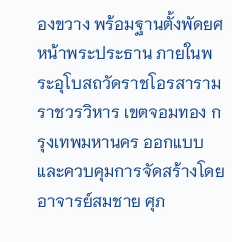องขวาง พร้อมฐานตั้งพัดยศหน้าพระประธาน ภายในพระอุโบสถวัดราชโอรสารามราชวรวิหาร เขตจอมทอง กรุงเทพมหานคร ออกแบบและควบคุมการจัดสร้างโดย อาจารย์สมชาย ศุภ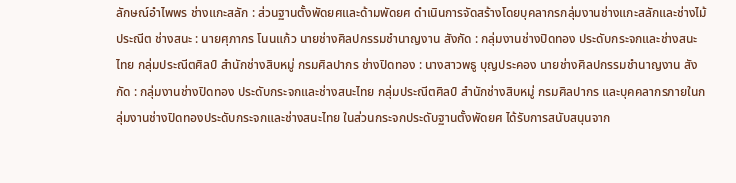ลักษณ์อำไพพร ช่างแกะสลัก : ส่วนฐานตั้งพัดยศและด้ามพัดยศ ดำเนินการจัดสร้างโดยบุคลากรกลุ่มงานช่างแกะสลักและช่างไม้ประณีต ช่างสนะ : นายศุภากร โนนแก้ว นายช่างศิลปกรรมชำนาญงาน สังกัด : กลุ่มงานช่างปิดทอง ประดับกระจกและช่างสนะไทย กลุ่มประณีตศิลป์ สำนักช่างสิบหมู่ กรมศิลปากร ช่างปิดทอง : นางสาวพธู บุญประคอง นายช่างศิลปกรรมชำนาญงาน สังกัด : กลุ่มงานช่างปิดทอง ประดับกระจกและช่างสนะไทย กลุ่มประณีตศิลป์ สำนักช่างสิบหมู่ กรมศิลปากร และบุคคลากรภายในกลุ่มงานช่างปิดทองประดับกระจกและช่างสนะไทย ในส่วนกระจกประดับฐานตั้งพัดยศ ได้รับการสนับสนุนจาก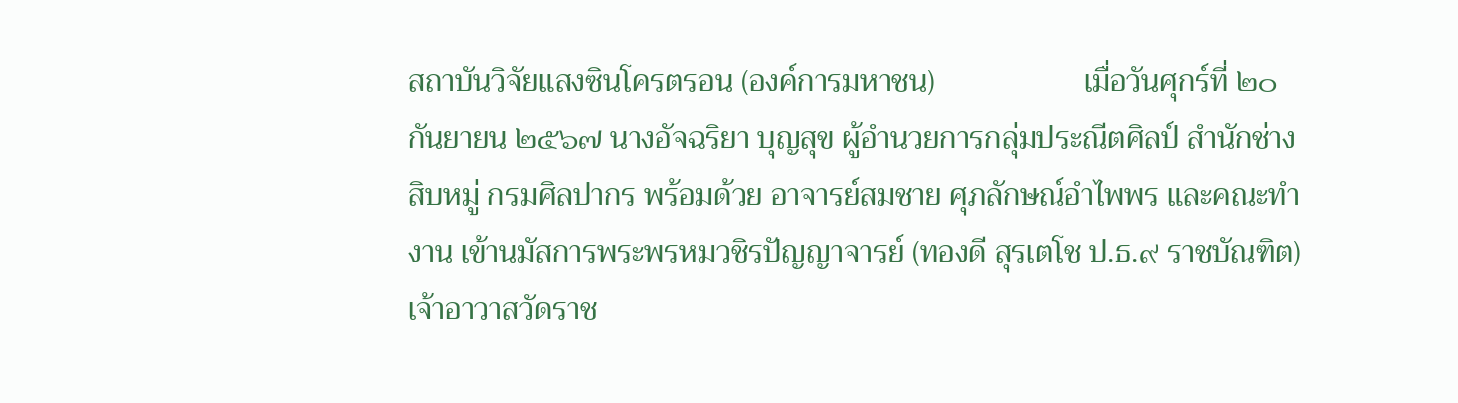สถาบันวิจัยแสงซินโครตรอน (องค์การมหาชน)                   เมื่อวันศุกร์ที่ ๒๐ กันยายน ๒๕๖๗ นางอัจฉริยา บุญสุข ผู้อำนวยการกลุ่มประณีตศิลป์ สำนักช่างสิบหมู่ กรมศิลปากร พร้อมด้วย อาจารย์สมชาย ศุภลักษณ์อำไพพร และคณะทำงาน เข้านมัสการพระพรหมวชิรปัญญาจารย์ (ทองดี สุรเตโช ป.ธ.๙ ราชบัณฑิต) เจ้าอาวาสวัดราช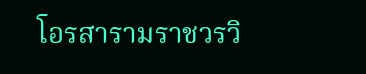โอรสารามราชวรวิ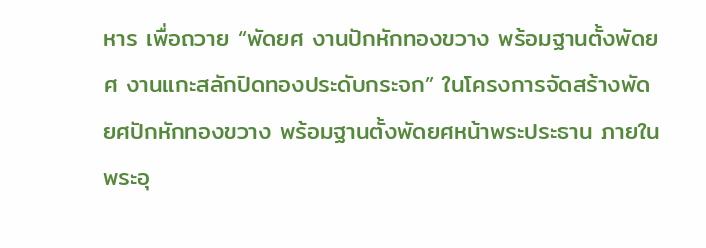หาร เพื่อถวาย “พัดยศ งานปักหักทองขวาง พร้อมฐานตั้งพัดยศ งานแกะสลักปิดทองประดับกระจก” ในโครงการจัดสร้างพัดยศปักหักทองขวาง พร้อมฐานตั้งพัดยศหน้าพระประธาน ภายในพระอุ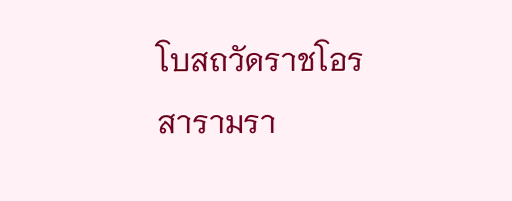โบสถวัดราชโอรสารามรา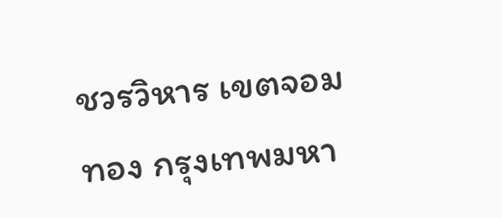ชวรวิหาร เขตจอมทอง กรุงเทพมหา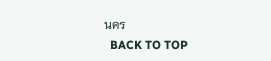นคร
  BACK TO TOP